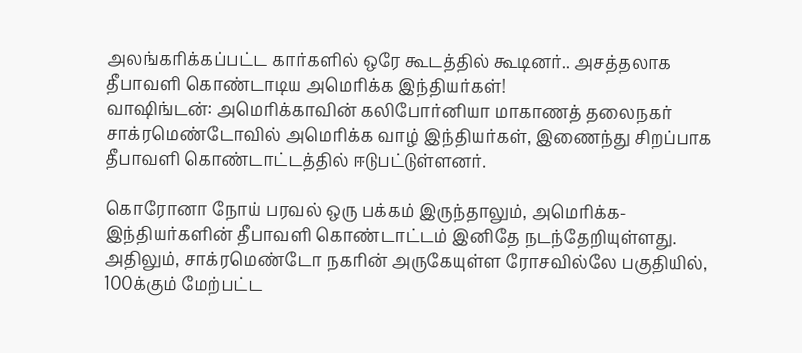அலங்கரிக்கப்பட்ட கார்களில் ஒரே கூடத்தில் கூடினர்.. அசத்தலாக தீபாவளி கொண்டாடிய அமெரிக்க இந்தியர்கள்!
வாஷிங்டன்: அமெரிக்காவின் கலிபோர்னியா மாகாணத் தலைநகர் சாக்ரமெண்டோவில் அமெரிக்க வாழ் இந்தியர்கள், இணைந்து சிறப்பாக தீபாவளி கொண்டாட்டத்தில் ஈடுபட்டுள்ளனர்.

கொரோனா நோய் பரவல் ஒரு பக்கம் இருந்தாலும், அமெரிக்க-இந்தியர்களின் தீபாவளி கொண்டாட்டம் இனிதே நடந்தேறியுள்ளது. அதிலும், சாக்ரமெண்டோ நகரின் அருகேயுள்ள ரோசவில்லே பகுதியில், 100க்கும் மேற்பட்ட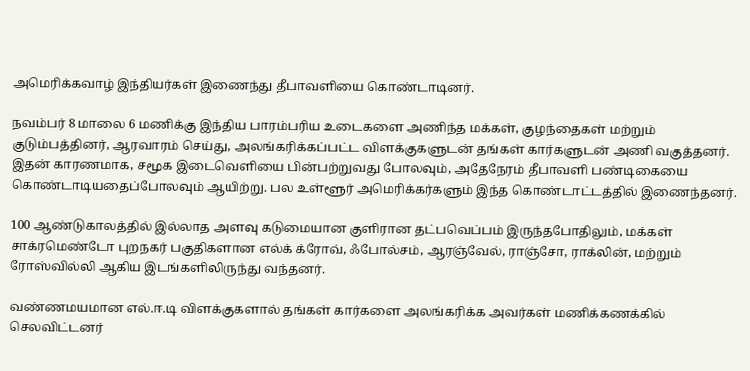அமெரிக்கவாழ் இந்தியர்கள் இணைந்து தீபாவளியை கொண்டாடினர்.

நவம்பர் 8 மாலை 6 மணிக்கு இந்திய பாரம்பரிய உடைகளை அணிந்த மக்கள், குழந்தைகள் மற்றும் குடும்பத்தினர், ஆரவாரம் செய்து, அலங்கரிக்கப்பட்ட விளக்குகளுடன் தங்கள் கார்களுடன் அணி வகுத்தனர். இதன் காரணமாக, சமூக இடைவெளியை பின்பற்றுவது போலவும், அதேநேரம் தீபாவளி பண்டிகையை கொண்டாடியதைப்போலவும் ஆயிற்று. பல உள்ளூர் அமெரிக்கர்களும் இந்த கொண்டாட்டத்தில் இணைந்தனர்.

100 ஆண்டுகாலத்தில் இல்லாத அளவு கடுமையான குளிரான தட்பவெப்பம் இருந்தபோதிலும், மக்கள் சாக்ரமெண்டோ புறநகர் பகுதிகளான எல்க் க்ரோவ், ஃபோல்சம், ஆரஞ்வேல், ராஞ்சோ, ராக்லின், மற்றும் ரோஸ்வில்லி ஆகிய இடங்களிலிருந்து வந்தனர்.

வண்ணமயமான எல்.ஈ.டி விளக்குகளால் தங்கள் கார்களை அலங்கரிக்க அவர்கள் மணிக்கணக்கில் செலவிட்டனர்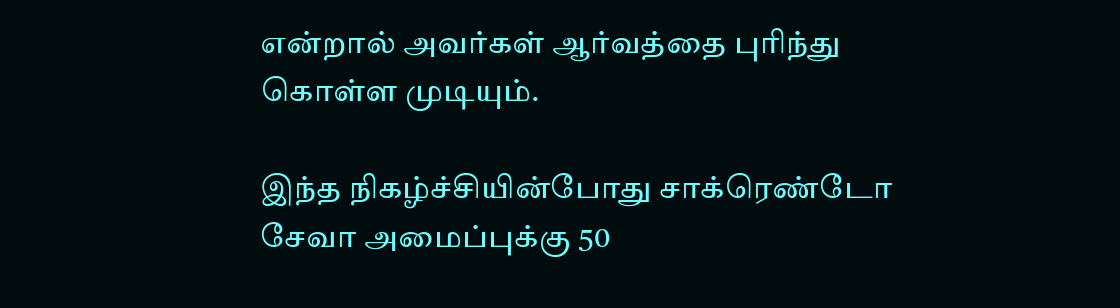என்றால் அவர்கள் ஆர்வத்தை புரிந்து கொள்ள முடியும்.

இந்த நிகழ்ச்சியின்போது சாக்ரெண்டோ சேவா அமைப்புக்கு 50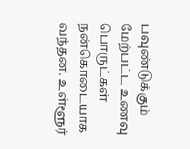பவுண்டுக்கும் மேற்பட்ட உணவு பொருட்கள் நன்கொடையாக வந்தன. உள்ளூர்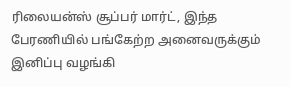ரிலையன்ஸ் சூப்பர் மார்ட், இந்த பேரணியில் பங்கேற்ற அனைவருக்கும் இனிப்பு வழங்கி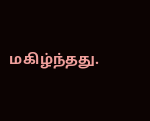மகிழ்ந்தது.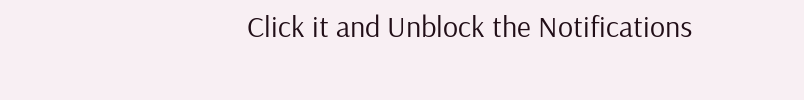Click it and Unblock the Notifications